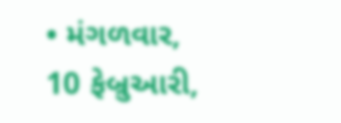• મંગળવાર, 10 ફેબ્રુઆરી,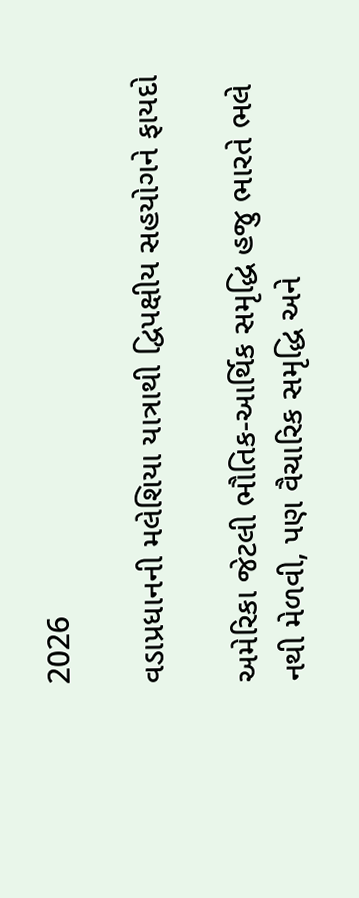2026

વડાપ્રધાનની મલેશિયા યાત્રાથી દ્વિપક્ષીય સહયોગને ફાયદો

અમેરિકા જેટલી ભૌતિક-આર્થિક સમૃદ્ધિ હજુ ભારતે ભલે નથી મેળવી, પણ વૈચારિક સમૃદ્ધિ અને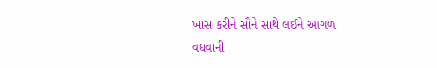ખાસ કરીને સૌને સાથે લઈને આગળ વધવાની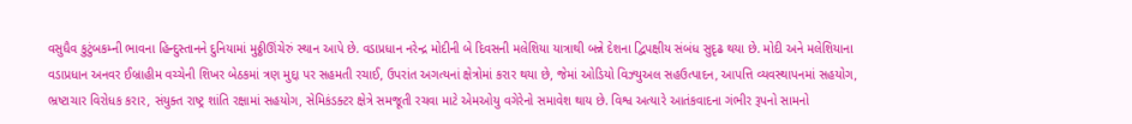વસુધૈવ કુટુંબકમ્ની ભાવના હિન્દુસ્તાનને દુનિયામાં મુઠ્ઠીઊંચેરું સ્થાન આપે છે. વડાપ્રધાન નરેન્દ્ર મોદીની બે દિવસની મલેશિયા યાત્રાથી બન્ને દેશના દ્વિપક્ષીય સંબંધ સુદૃઢ થયા છે. મોદી અને મલેશિયાના વડાપ્રધાન અનવર ઈબ્રાહીમ વચ્ચેની શિખર બેઠકમાં ત્રણ મુદ્દા પર સહમતી રચાઈ, ઉપરાંત અગત્યનાં ક્ષેત્રોમાં કરાર થયા છે, જેમાં ઓડિયો વિઝ્યુઅલ સહઉત્પાદન, આપત્તિ વ્યવસ્થાપનમાં સહયોગ, ભ્રષ્ટાચાર વિરોધક કરાર, સંયુક્ત રાષ્ટ્ર શાંતિ રક્ષામાં સહયોગ, સેમિકંડક્ટર ક્ષેત્રે સમજૂતી રચવા માટે એમઓયુ વગેરેનો સમાવેશ થાય છે. વિશ્વ અત્યારે આતંકવાદના ગંભીર રૂપનો સામનો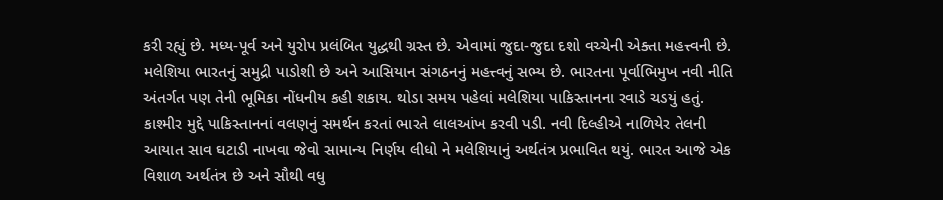કરી રહ્યું છે. મધ્ય-પૂર્વ અને યુરોપ પ્રલંબિત યુદ્ધથી ગ્રસ્ત છે. એવામાં જુદા-જુદા દશો વચ્ચેની એક્તા મહત્ત્વની છે. મલેશિયા ભારતનું સમુદ્રી પાડોશી છે અને આસિયાન સંગઠનનું મહત્ત્વનું સભ્ય છે. ભારતના પૂર્વાભિમુખ નવી નીતિ અંતર્ગત પણ તેની ભૂમિકા નોંધનીય કહી શકાય. થોડા સમય પહેલાં મલેશિયા પાકિસ્તાનના રવાડે ચડયું હતું. કાશ્મીર મુદ્દે પાકિસ્તાનનાં વલણનું સમર્થન કરતાં ભારતે લાલઆંખ કરવી પડી. નવી દિલ્હીએ નાળિયેર તેલની આયાત સાવ ઘટાડી નાખવા જેવો સામાન્ય નિર્ણય લીધો ને મલેશિયાનું અર્થતંત્ર પ્રભાવિત થયું. ભારત આજે એક વિશાળ અર્થતંત્ર છે અને સૌથી વધુ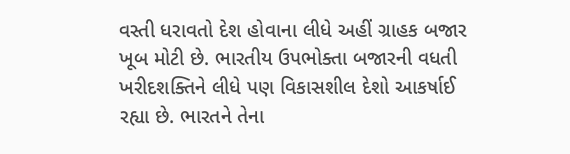વસ્તી ધરાવતો દેશ હોવાના લીધે અહીં ગ્રાહક બજાર ખૂબ મોટી છે. ભારતીય ઉપભોક્તા બજારની વધતી ખરીદશક્તિને લીધે પણ વિકાસશીલ દેશો આકર્ષાઈ રહ્યા છે. ભારતને તેના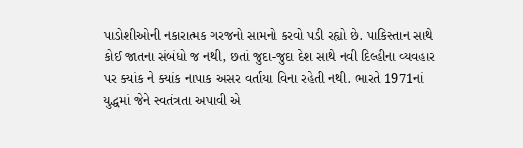પાડોશીઓની નકારાત્મક ગરજનો સામનો કરવો પડી રહ્યો છે. પાકિસ્તાન સાથે કોઈ જાતના સંબંધો જ નથી, છતાં જુદા-જુદા દેશ સાથે નવી દિલ્હીના વ્યવહાર પર ક્યાંક ને ક્યાંક નાપાક અસર વર્તાયા વિના રહેતી નથી. ભારતે 1971નાં યુદ્ધમાં જેને સ્વતંત્રતા અપાવી એ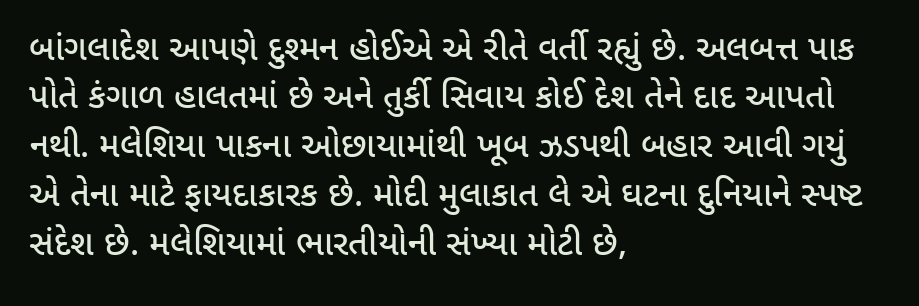બાંગલાદેશ આપણે દુશ્મન હોઈએ એ રીતે વર્તી રહ્યું છે. અલબત્ત પાક પોતે કંગાળ હાલતમાં છે અને તુર્કી સિવાય કોઈ દેશ તેને દાદ આપતો નથી. મલેશિયા પાકના ઓછાયામાંથી ખૂબ ઝડપથી બહાર આવી ગયું એ તેના માટે ફાયદાકારક છે. મોદી મુલાકાત લે એ ઘટના દુનિયાને સ્પષ્ટ સંદેશ છે. મલેશિયામાં ભારતીયોની સંખ્યા મોટી છે,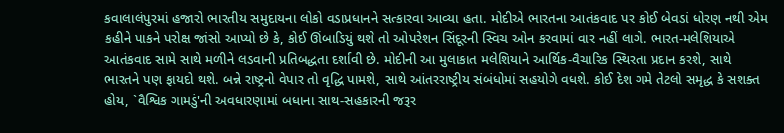કવાલાલંપુરમાં હજારો ભારતીય સમુદાયના લોકો વડાપ્રધાનને સત્કારવા આવ્યા હતા. મોદીએ ભારતના આતંકવાદ પર કોઈ બેવડાં ધોરણ નથી એમ કહીને પાકને પરોક્ષ જાંસો આપ્યો છે કે, કોઈ ઊંબાડિયું થશે તો ઓપરેશન સિંદૂરની સ્વિચ ઓન કરવામાં વાર નહીં લાગે. ભારત-મલેશિયાએ આતંકવાદ સામે સાથે મળીને લડવાની પ્રતિબદ્ધતા દર્શાવી છે. મોદીની આ મુલાકાત મલેશિયાને આર્થિક-વૈચારિક સ્થિરતા પ્રદાન કરશે, સાથે ભારતને પણ ફાયદો થશે. બન્ને રાષ્ટ્રનો વેપાર તો વૃદ્ધિ પામશે, સાથે આંતરરાષ્ટ્રીય સંબંધોમાં સહયોગે વધશે. કોઈ દેશ ગમે તેટલો સમૃદ્ધ કે સશક્ત હોય, `વૈશ્વિક ગામડું'ની અવધારણામાં બધાના સાથ-સહકારની જરૂર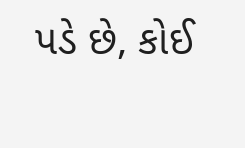પડે છે, કોઈ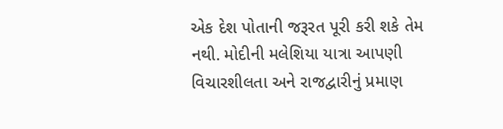એક દેશ પોતાની જરૂરત પૂરી કરી શકે તેમ નથી. મોદીની મલેશિયા યાત્રા આપણી વિચારશીલતા અને રાજદ્વારીનું પ્રમાણ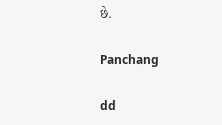છે.

Panchang

dd